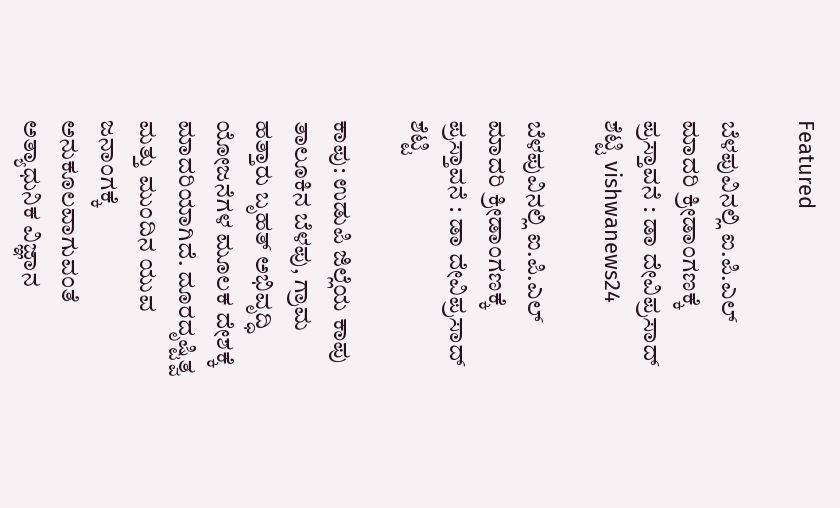Featured

ಬೆಳಪುವಿನಲ್ಲಿ ಐ.ಪಿ.ಎಲ್ ಮಾದರಿ ಕ್ರೀಡಾಂಗಣಕ್ಕೆ ಪ್ರಸ್ತಾವನೆ : ಡಾ ದೇವಿಪ್ರಸಾದ್ ಶೆಟ್ಟಿ vishwanews24

ಬೆಳಪುವಿನಲ್ಲಿ ಐ.ಪಿ.ಎಲ್ ಮಾದರಿ ಕ್ರೀಡಾಂಗಣಕ್ಕೆ ಪ್ರಸ್ತಾವನೆ : ಡಾ ದೇವಿಪ್ರಸಾದ್ ಶೆಟ್ಟಿ

ಕಾಪು: ಉಡುಪಿ ಜಿಲ್ಲೆಯ ಕಾಪು ತಾಲೂಕಿನ ಬೆಳಪು, ಗ್ರಾಮ ಹತ್ತಾರು ಬೃಹತ್‌ ಅಭಿವೃದ್ಧಿ ಯೋಜನೆಗಳ ಮೂಲಕ ದೇಶಕ್ಕೆ ಮಾದರಿಯಾಗಿದೆ. ದೂರದೃಷ್ಟಿತ್ವ ಮತ್ತು ಮುಂದಿನ ಯುವ ಜನಾಂಗಕ್ಕೆ ಅನುಕೂಲವಾಗುವಂತೆ ಅತ್ಯಾಧುನಿಕ ವಿಜ್ಞಾನ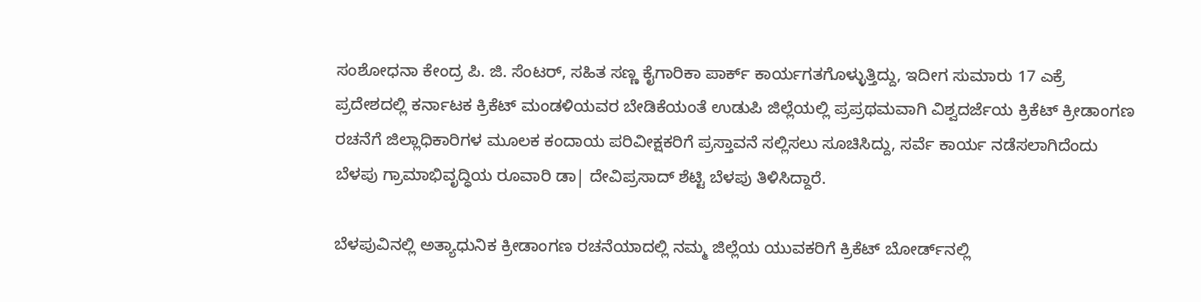ಸಂಶೋಧನಾ ಕೇಂದ್ರ ಪಿ. ಜಿ. ಸೆಂಟರ್, ಸಹಿತ ಸಣ್ಣ ಕೈಗಾರಿಕಾ ಪಾರ್ಕ್ ಕಾರ್ಯಗತಗೊಳ್ಳುತ್ತಿದ್ದು, ಇದೀಗ ಸುಮಾರು 17 ಎಕ್ರೆ ಪ್ರದೇಶದಲ್ಲಿ ಕರ್ನಾಟಕ ಕ್ರಿಕೆಟ್ ಮಂಡಳಿಯವರ ಬೇಡಿಕೆಯಂತೆ ಉಡುಪಿ ಜಿಲ್ಲೆಯಲ್ಲಿ ಪ್ರಪ್ರಥಮವಾಗಿ ವಿಶ್ವದರ್ಜೆಯ ಕ್ರಿಕೆಟ್ ಕ್ರೀಡಾಂಗಣ ರಚನೆಗೆ ಜಿಲ್ಲಾಧಿಕಾರಿಗಳ ಮೂಲಕ ಕಂದಾಯ ಪರಿವೀಕ್ಷಕರಿಗೆ ಪ್ರಸ್ತಾವನೆ ಸಲ್ಲಿಸಲು ಸೂಚಿಸಿದ್ದು, ಸರ್ವೆ ಕಾರ್ಯ ನಡೆಸಲಾಗಿದೆಂದು ಬೆಳಪು ಗ್ರಾಮಾಭಿವೃದ್ಧಿಯ ರೂವಾರಿ ಡಾ| ದೇವಿಪ್ರಸಾದ್ ಶೆಟ್ಟಿ ಬೆಳಪು ತಿಳಿಸಿದ್ದಾರೆ.

ಬೆಳಪುವಿನಲ್ಲಿ ಅತ್ಯಾಧುನಿಕ ಕ್ರೀಡಾಂಗಣ ರಚನೆಯಾದಲ್ಲಿ ನಮ್ಮ ಜಿಲ್ಲೆಯ ಯುವಕರಿಗೆ ಕ್ರಿಕೆಟ್ ಬೋರ್ಡ್‌ನಲ್ಲಿ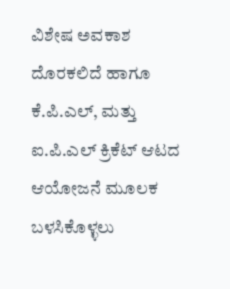ವಿಶೇಷ ಅವಕಾಶ ದೊರಕಲಿದೆ ಹಾಗೂ ಕೆ.ಪಿ.ಎಲ್, ಮತ್ತು ಐ.ಪಿ.ಎಲ್ ಕ್ರಿಕೆಟ್ ಆಟದ ಆಯೋಜನೆ ಮೂಲಕ ಬಳಸಿಕೊಳ್ಳಲು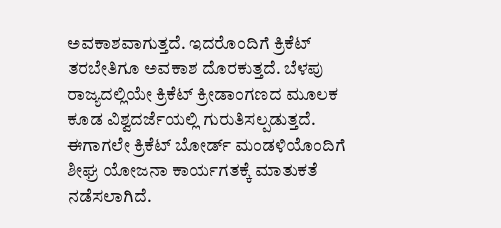ಅವಕಾಶವಾಗುತ್ತದೆ. ಇದರೊಂದಿಗೆ ಕ್ರಿಕೆಟ್ ತರಬೇತಿಗೂ ಅವಕಾಶ ದೊರಕುತ್ತದೆ. ಬೆಳಪು ರಾಜ್ಯದಲ್ಲಿಯೇ ಕ್ರಿಕೆಟ್ ಕ್ರೀಡಾಂಗಣದ ಮೂಲಕ ಕೂಡ ವಿಶ್ವದರ್ಜೆಯಲ್ಲಿ ಗುರುತಿಸಲ್ಪಡುತ್ತದೆ. ಈಗಾಗಲೇ ಕ್ರಿಕೆಟ್ ಬೋರ್ಡ್‌ ಮಂಡಳಿಯೊಂದಿಗೆ ಶೀಘ್ರ ಯೋಜನಾ ಕಾರ್ಯಗತಕ್ಕೆ ಮಾತುಕತೆ ನಡೆಸಲಾಗಿದೆ.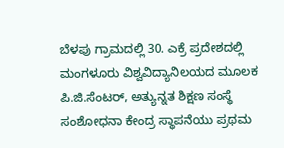ಬೆಳಪು ಗ್ರಾಮದಲ್ಲಿ 30. ಎಕ್ರೆ ಪ್ರದೇಶದಲ್ಲಿ ಮಂಗಳೂರು ವಿಶ್ವವಿದ್ಯಾನಿಲಯದ ಮೂಲಕ ಪಿ.ಜಿ.ಸೆಂಟರ್, ಅತ್ಯುನ್ನತ ಶಿಕ್ಷಣ ಸಂಸ್ಥೆ ಸಂಶೋಧನಾ ಕೇಂದ್ರ ಸ್ಥಾಪನೆಯು ಪ್ರಥಮ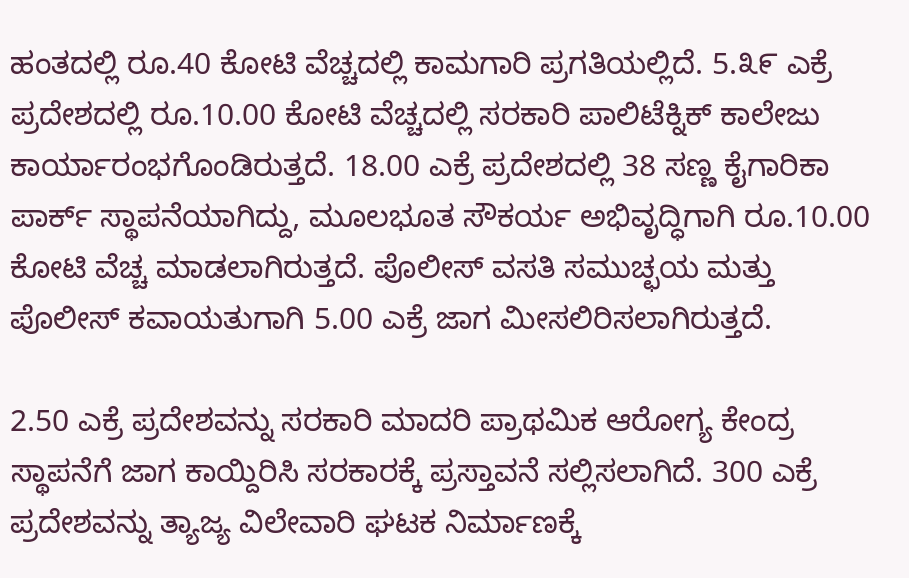ಹಂತದಲ್ಲಿ ರೂ.40 ಕೋಟಿ ವೆಚ್ಚದಲ್ಲಿ ಕಾಮಗಾರಿ ಪ್ರಗತಿಯಲ್ಲಿದೆ. 5.೩೯ ಎಕ್ರೆ ಪ್ರದೇಶದಲ್ಲಿ ರೂ.10.00 ಕೋಟಿ ವೆಚ್ಚದಲ್ಲಿ ಸರಕಾರಿ ಪಾಲಿಟೆಕ್ನಿಕ್ ಕಾಲೇಜು ಕಾರ್ಯಾರಂಭಗೊಂಡಿರುತ್ತದೆ. 18.00 ಎಕ್ರೆ ಪ್ರದೇಶದಲ್ಲಿ 38 ಸಣ್ಣ ಕೈಗಾರಿಕಾ ಪಾರ್ಕ್ ಸ್ಥಾಪನೆಯಾಗಿದ್ದು, ಮೂಲಭೂತ ಸೌಕರ್ಯ ಅಭಿವೃದ್ಧಿಗಾಗಿ ರೂ.10.00 ಕೋಟಿ ವೆಚ್ಚ ಮಾಡಲಾಗಿರುತ್ತದೆ. ಪೊಲೀಸ್‌ ವಸತಿ ಸಮುಚ್ಛಯ ಮತ್ತು ಪೊಲೀಸ್ ಕವಾಯತುಗಾಗಿ 5.00 ಎಕ್ರೆ ಜಾಗ ಮೀಸಲಿರಿಸಲಾಗಿರುತ್ತದೆ.

2.50 ಎಕ್ರೆ ಪ್ರದೇಶವನ್ನು ಸರಕಾರಿ ಮಾದರಿ ಪ್ರಾಥಮಿಕ ಆರೋಗ್ಯ ಕೇಂದ್ರ ಸ್ಥಾಪನೆಗೆ ಜಾಗ ಕಾಯ್ದಿರಿಸಿ ಸರಕಾರಕ್ಕೆ ಪ್ರಸ್ತಾವನೆ ಸಲ್ಲಿಸಲಾಗಿದೆ. 300 ಎಕ್ರೆ ಪ್ರದೇಶವನ್ನು ತ್ಯಾಜ್ಯ ವಿಲೇವಾರಿ ಘಟಕ ನಿರ್ಮಾಣಕ್ಕೆ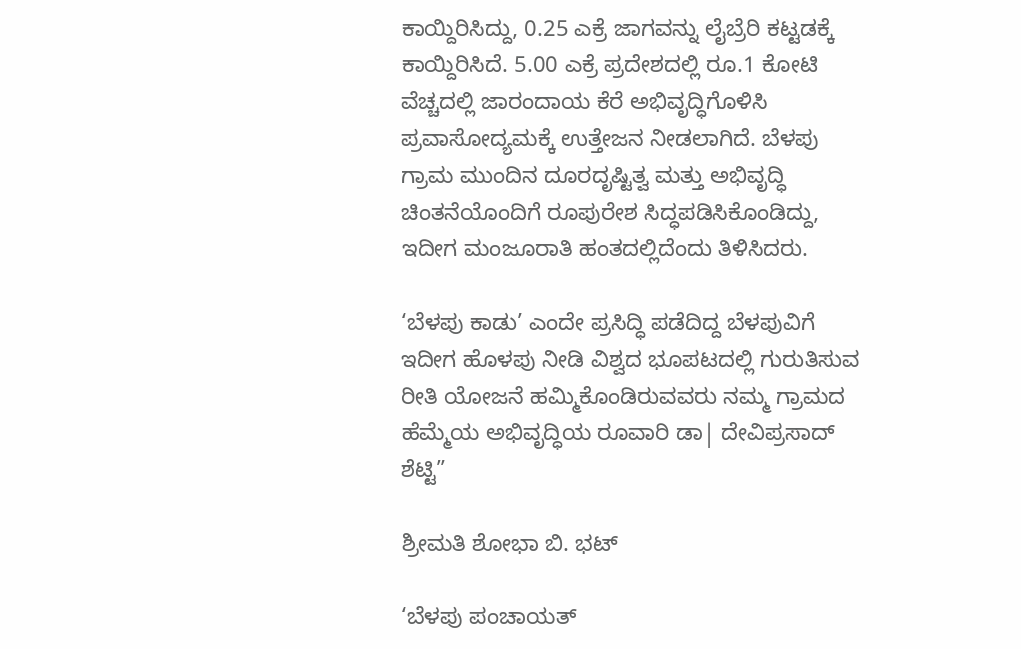ಕಾಯ್ದಿರಿಸಿದ್ದು, 0.25 ಎಕ್ರೆ ಜಾಗವನ್ನು ಲೈಬ್ರೆರಿ ಕಟ್ಟಡಕ್ಕೆ ಕಾಯ್ದಿರಿಸಿದೆ. 5.00 ಎಕ್ರೆ ಪ್ರದೇಶದಲ್ಲಿ ರೂ.1 ಕೋಟಿ ವೆಚ್ಚದಲ್ಲಿ ಜಾರಂದಾಯ ಕೆರೆ ಅಭಿವೃದ್ಧಿಗೊಳಿಸಿ ಪ್ರವಾಸೋದ್ಯಮಕ್ಕೆ ಉತ್ತೇಜನ ನೀಡಲಾಗಿದೆ. ಬೆಳಪು ಗ್ರಾಮ ಮುಂದಿನ ದೂರದೃಷ್ಟಿತ್ವ ಮತ್ತು ಅಭಿವೃದ್ಧಿ ಚಿಂತನೆಯೊಂದಿಗೆ ರೂಪುರೇಶ ಸಿದ್ಧಪಡಿಸಿಕೊಂಡಿದ್ದು, ಇದೀಗ ಮಂಜೂರಾತಿ ಹಂತದಲ್ಲಿದೆಂದು ತಿಳಿಸಿದರು.

‘ಬೆಳಪು ಕಾಡು’ ಎಂದೇ ಪ್ರಸಿದ್ಧಿ ಪಡೆದಿದ್ದ ಬೆಳಪುವಿಗೆ ಇದೀಗ ಹೊಳಪು ನೀಡಿ ವಿಶ್ವದ ಭೂಪಟದಲ್ಲಿ ಗುರುತಿಸುವ ರೀತಿ ಯೋಜನೆ ಹಮ್ಮಿಕೊಂಡಿರುವವರು ನಮ್ಮ ಗ್ರಾಮದ ಹೆಮ್ಮೆಯ ಅಭಿವೃದ್ಧಿಯ ರೂವಾರಿ ಡಾ| ದೇವಿಪ್ರಸಾದ್ ಶೆಟ್ಟಿ”

ಶ್ರೀಮತಿ ಶೋಭಾ ಬಿ. ಭಟ್

‘ಬೆಳಪು ಪಂಚಾಯತ್‌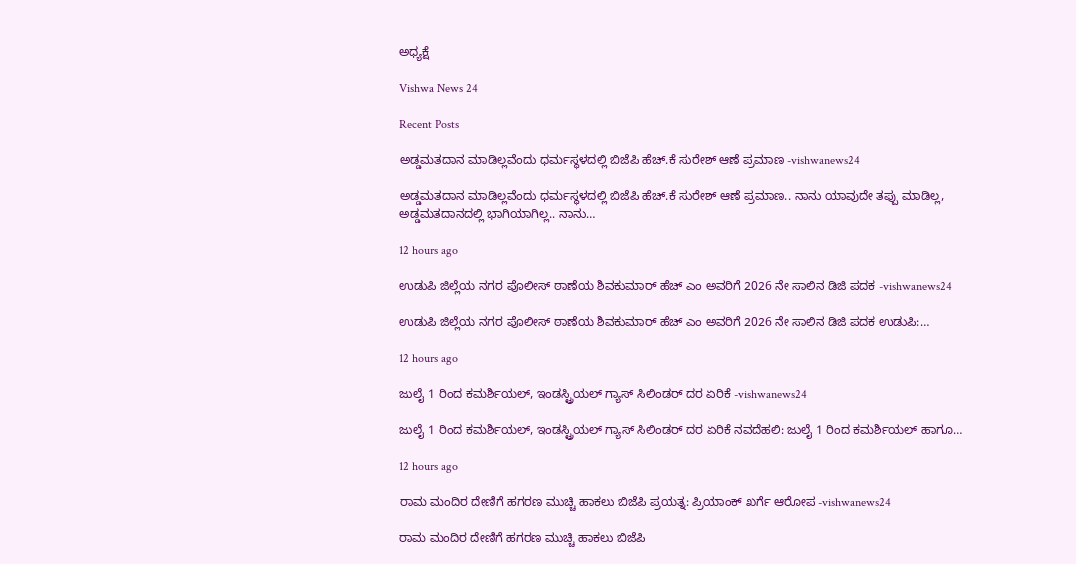ಅಧ್ಯಕ್ಷೆ

Vishwa News 24

Recent Posts

ಅಡ್ಡಮತದಾನ ಮಾಡಿಲ್ಲವೆಂದು ಧರ್ಮಸ್ಥಳದಲ್ಲಿ ಬಿಜೆಪಿ ಹೆಚ್.ಕೆ ಸುರೇಶ್ ಆಣೆ ಪ್ರಮಾಣ -vishwanews24

ಅಡ್ಡಮತದಾನ ಮಾಡಿಲ್ಲವೆಂದು ಧರ್ಮಸ್ಥಳದಲ್ಲಿ ಬಿಜೆಪಿ ಹೆಚ್.ಕೆ ಸುರೇಶ್ ಆಣೆ ಪ್ರಮಾಣ.. ನಾನು ಯಾವುದೇ ತಪ್ಪು ಮಾಡಿಲ್ಲ, ಅಡ್ಡಮತದಾನದಲ್ಲಿ ಭಾಗಿಯಾಗಿಲ್ಲ.. ನಾನು…

12 hours ago

ಉಡುಪಿ ಜಿಲ್ಲೆಯ ನಗರ ಪೊಲೀಸ್ ಠಾಣೆಯ ಶಿವಕುಮಾರ್ ಹೆಚ್ ಎಂ ಅವರಿಗೆ 2026 ನೇ ಸಾಲಿನ ಡಿಜಿ ಪದಕ -vishwanews24

ಉಡುಪಿ ಜಿಲ್ಲೆಯ ನಗರ ಪೊಲೀಸ್ ಠಾಣೆಯ ಶಿವಕುಮಾರ್ ಹೆಚ್ ಎಂ ಅವರಿಗೆ 2026 ನೇ ಸಾಲಿನ ಡಿಜಿ ಪದಕ ಉಡುಪಿ:…

12 hours ago

ಜುಲೈ 1 ರಿಂದ ಕಮರ್ಶಿಯಲ್, ಇಂಡಸ್ಟ್ರಿಯಲ್ ಗ್ಯಾಸ್ ಸಿಲಿಂಡರ್ ದರ ಏರಿಕೆ -vishwanews24

ಜುಲೈ 1 ರಿಂದ ಕಮರ್ಶಿಯಲ್, ಇಂಡಸ್ಟ್ರಿಯಲ್ ಗ್ಯಾಸ್ ಸಿಲಿಂಡರ್ ದರ ಏರಿಕೆ ನವದೆಹಲಿ: ಜುಲೈ 1 ರಿಂದ ಕಮರ್ಶಿಯಲ್ ಹಾಗೂ…

12 hours ago

ರಾಮ ಮಂದಿರ ದೇಣಿಗೆ ಹಗರಣ ಮುಚ್ಚಿ ಹಾಕಲು ಬಿಜೆಪಿ ಪ್ರಯತ್ನ: ಪ್ರಿಯಾಂಕ್ ಖರ್ಗೆ ಆರೋಪ -vishwanews24

ರಾಮ ಮಂದಿರ ದೇಣಿಗೆ ಹಗರಣ ಮುಚ್ಚಿ ಹಾಕಲು ಬಿಜೆಪಿ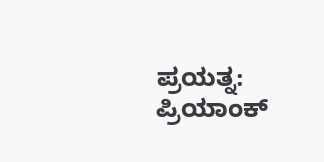ಪ್ರಯತ್ನ: ಪ್ರಿಯಾಂಕ್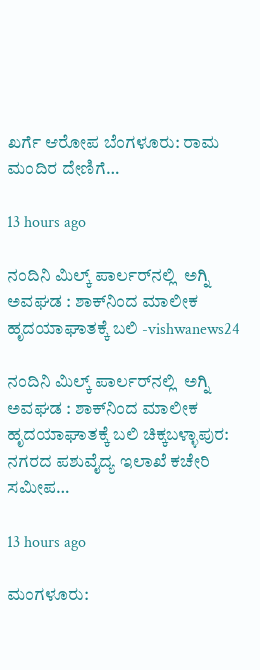ಖರ್ಗೆ ಆರೋಪ ಬೆಂಗಳೂರು: ರಾಮ ಮಂದಿರ ದೇಣಿಗೆ…

13 hours ago

ನಂದಿನಿ ಮಿಲ್ಕ್ ಪಾರ್ಲರ್‌ನಲ್ಲಿ  ಅಗ್ನಿ ಅವಘಡ : ಶಾಕ್‌ನಿಂದ ಮಾಲೀಕ ಹೃದಯಾಘಾತಕ್ಕೆ ಬಲಿ -vishwanews24

ನಂದಿನಿ ಮಿಲ್ಕ್ ಪಾರ್ಲರ್‌ನಲ್ಲಿ  ಅಗ್ನಿ ಅವಘಡ : ಶಾಕ್‌ನಿಂದ ಮಾಲೀಕ ಹೃದಯಾಘಾತಕ್ಕೆ ಬಲಿ ಚಿಕ್ಕಬಳ್ಳಾಪುರ: ನಗರದ ಪಶುವೈದ್ಯ ಇಲಾಖೆ ಕಚೇರಿ ಸಮೀಪ…

13 hours ago

ಮಂಗಳೂರು: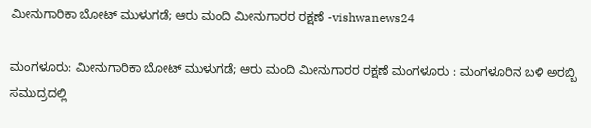ಮೀನುಗಾರಿಕಾ ಬೋಟ್ ಮುಳುಗಡೆ; ಆರು ಮಂದಿ ಮೀನುಗಾರರ ರಕ್ಷಣೆ -vishwanews24

ಮಂಗಳೂರು: ಮೀನುಗಾರಿಕಾ ಬೋಟ್ ಮುಳುಗಡೆ; ಆರು ಮಂದಿ ಮೀನುಗಾರರ ರಕ್ಷಣೆ ಮಂಗಳೂರು : ಮಂಗಳೂರಿನ ಬಳಿ ಅರಬ್ಬಿ ಸಮುದ್ರದಲ್ಲಿ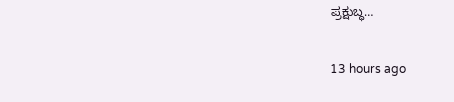ಪ್ರಕ್ಷುಬ್ಧ…

13 hours ago